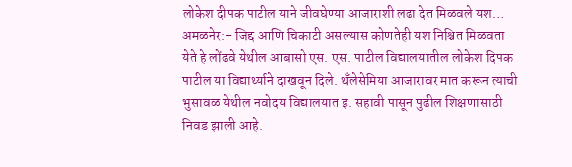लोकेश दीपक पाटील याने जीवघेण्या आजाराशी लढा देत मिळवले यश…
अमळनेर:- जिद्द आणि चिकाटी असल्यास कोणतेही यश निश्चित मिळवता येते हे लोंढवे येथील आबासो एस. एस. पाटील विद्यालयातील लोकेश दिपक पाटील या विद्यार्थ्याने दाखवून दिले. थँलेसेमिया आजारावर मात करून त्याची भुसावळ येथील नवोदय विद्यालयात इ. सहावी पासून पुढील शिक्षणासाठी निवड झाली आहे.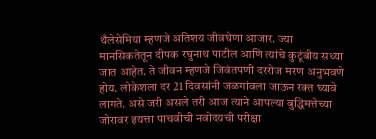थँलेसेमिया म्हणजे अतिशय जीवघेणा आजार. ज्या मानसिकतेतून दीपक रघुनाथ पाटील आणि त्यांचे कुटूंबीय सध्या जात आहेत. ते जीवन म्हणजे जिवंतपणी दररोज मरण अनुभवणे होय. लोकेशला दर 21 दिवसांनी जळगांवला जाऊन रक्त घ्यावे लागते. असे जरी असले तरी आज त्याने आपल्या बुद्धिमत्तेच्या जोरावर इयत्ता पाचवीची नवोदयची परीक्षा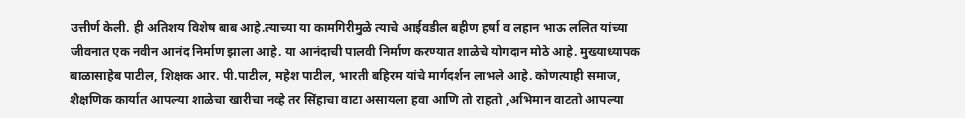उत्तीर्ण केली. ही अतिशय विशेष बाब आहे.त्याच्या या कामगिरीमुळे त्याचे आईवडील बहीण हर्षा व लहान भाऊ ललित यांच्या जीवनात एक नवीन आनंद निर्माण झाला आहे. या आनंदाची पालवी निर्माण करण्यात शाळेचे योगदान मोठे आहे. मुख्याध्यापक बाळासाहेब पाटील, शिक्षक आर. पी.पाटील, महेश पाटील, भारती बहिरम यांचे मार्गदर्शन लाभले आहे. कोणत्याही समाज, शैक्षणिक कार्यात आपल्या शाळेचा खारीचा नव्हे तर सिंहाचा वाटा असायला हवा आणि तो राहतो ,अभिमान वाटतो आपल्या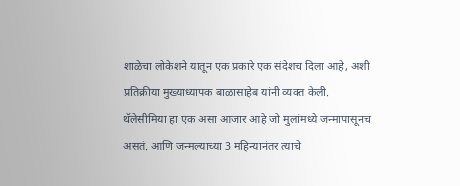शाळेचा लोकेशने यातून एक प्रकारे एक संदेशच दिला आहे, अशी प्रतिक्रीया मुख्याध्यापक बाळासाहेब यांनी व्यक्त केली.
थॅलेसीमिया हा एक असा आजार आहे जो मुलांमध्ये जन्मापासूनच असतं. आणि जन्मल्याच्या 3 महिन्यानंतर त्याचे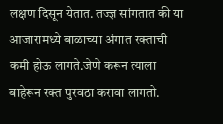लक्षण दिसून येतात. तज्ज्ञ सांगतात की या आजारामध्ये बाळाच्या अंगात रक्ताची कमी होऊ लागते.जेणे करून त्याला बाहेरून रक्त पुरवठा करावा लागतो.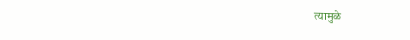त्यामुळे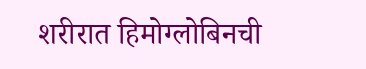शरीरात हिमोग्लोबिनची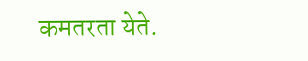कमतरता येते.